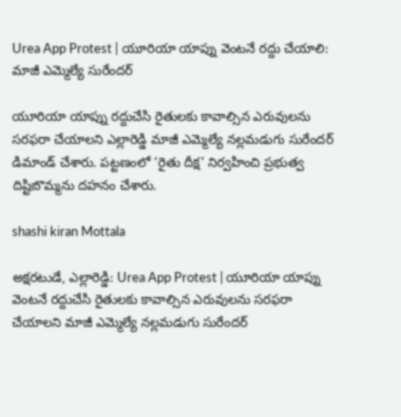Urea App Protest | యూరియా యాప్ను వెంటనే రద్దు చేయాలి: మాజీ ఎమ్మెల్యే సురేందర్

యూరియా యాప్ను రద్దుచేసి రైతులకు కావాల్సిన ఎరువులను సరఫరా చేయాలని ఎల్లారెడ్డి మాజీ ఎమ్మెల్యే నల్లమడుగు సురేందర్ డిమాండ్ చేశారు. పట్టణంలో ‘రైతు దీక్ష’ నిర్వహించి ప్రభుత్వ దిష్టిబొమ్మను దహనం చేశారు.

shashi kiran Mottala

అక్షరటుడే, ఎల్లారెడ్డి: Urea App Protest | యూరియా యాప్ను వెంటనే రద్దుచేసి రైతులకు కావాల్సిన ఎరువులను సరఫరా చేయాలని మాజీ ఎమ్మెల్యే నల్లమడుగు సురేందర్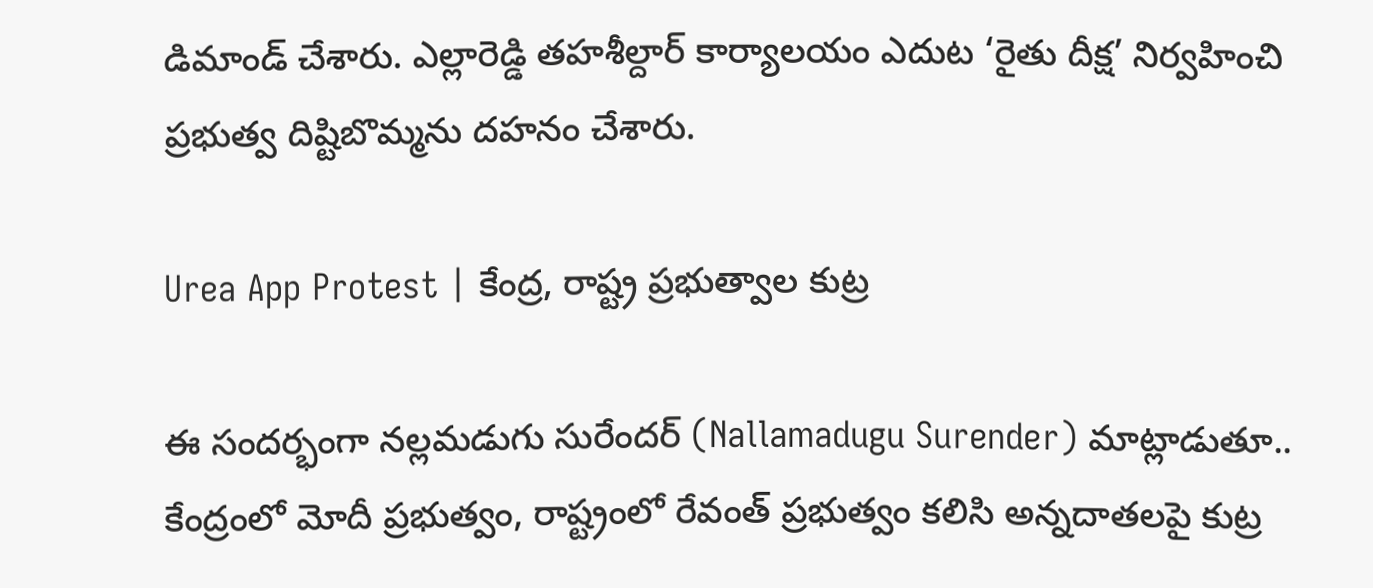డిమాండ్ చేశారు. ఎల్లారెడ్డి తహశీల్దార్ కార్యాలయం ఎదుట ‘రైతు దీక్ష’ నిర్వహించి ప్రభుత్వ దిష్టిబొమ్మను దహనం చేశారు.

Urea App Protest | కేంద్ర, రాష్ట్ర ప్రభుత్వాల కుట్ర

ఈ సందర్భంగా నల్లమడుగు సురేందర్ (Nallamadugu Surender) మాట్లాడుతూ.. కేంద్రంలో మోదీ ప్రభుత్వం, రాష్ట్రంలో రేవంత్ ప్రభుత్వం కలిసి అన్నదాతలపై కుట్ర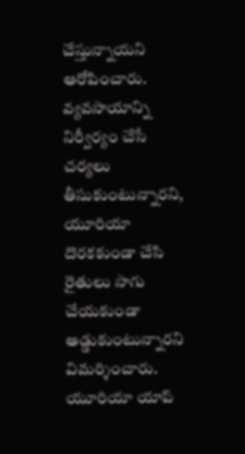చేస్తున్నాయని ఆరోపించారు. వ్యవసాయాన్ని నిర్వీర్యం చేసే చర్యలు తీసుకుంటున్నారని, యూరియా దొరకకుండా చేసి రైతులు సాగు చేయకుండా అడ్డుకుంటున్నారని విమర్శించారు. యూరియా యాప్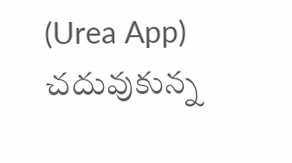(Urea App) చదువుకున్న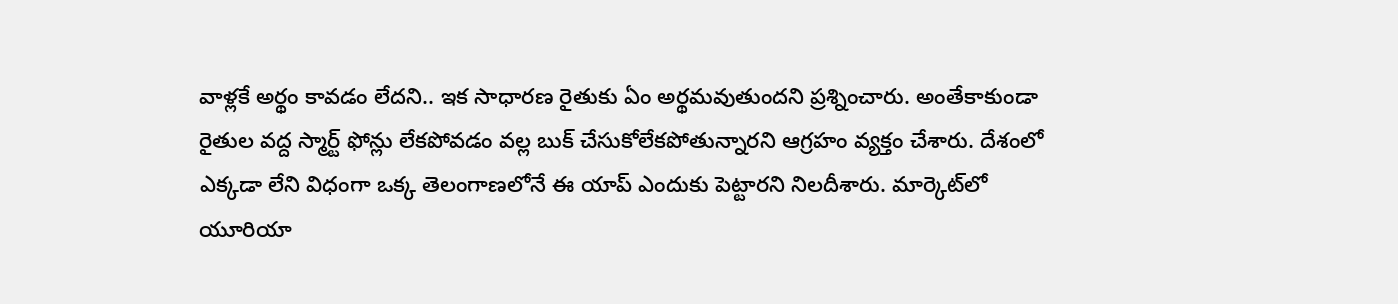వాళ్లకే అర్థం కావడం లేదని.. ఇక సాధారణ రైతుకు ఏం అర్థమవుతుందని ప్రశ్నించారు. అంతేకాకుండా రైతుల వద్ద స్మార్ట్ ఫోన్లు లేకపోవడం వల్ల బుక్ చేసుకోలేకపోతున్నారని ఆగ్రహం వ్యక్తం చేశారు. దేశంలో ఎక్కడా లేని విధంగా ఒక్క తెలంగాణలోనే ఈ యాప్ ఎందుకు పెట్టారని నిలదీశారు. మార్కెట్‌లో యూరియా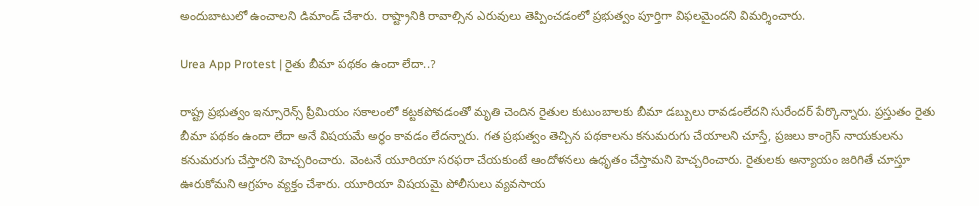అందుబాటులో ఉంచాలని డిమాండ్ చేశారు. రాష్ట్రానికి రావాల్సిన ఎరువులు తెప్పించడంలో ప్రభుత్వం పూర్తిగా విఫలమైందని విమర్శించారు.

Urea App Protest | రైతు బీమా పథకం ఉందా లేదా..?

రాష్ట్ర ప్రభుత్వం ఇన్సూరెన్స్ ప్రీమియం సకాలంలో కట్టకపోవడంతో మృతి చెందిన రైతుల కుటుంబాలకు బీమా డబ్బులు రావడంలేదని సురేందర్ పేర్కొన్నారు. ప్రస్తుతం రైతు బీమా పథకం ఉందా లేదా అనే విషయమే అర్థం కావడం లేదన్నారు. గత ప్రభుత్వం తెచ్చిన పథకాలను కనుమరుగు చేయాలని చూస్తే, ప్రజలు కాంగ్రెస్ నాయకులను కనుమరుగు చేస్తారని హెచ్చరించారు. వెంటనే యూరియా సరఫరా చేయకుంటే ఆందోళనలు ఉధృతం చేస్తామని హెచ్చరించారు. రైతులకు అన్యాయం జరిగితే చూస్తూ ఊరుకోమని ఆగ్రహం వ్యక్తం చేశారు. యూరియా విషయమై పోలీసులు వ్యవసాయ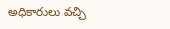అధికారులు వచ్చి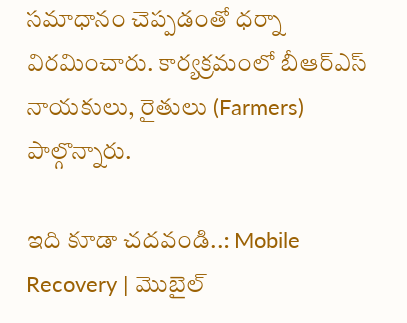సమాధానం చెప్పడంతో ధర్నా విరమించారు. కార్యక్రమంలో బీఆర్ఎస్ నాయకులు, రైతులు (Farmers) పాల్గొన్నారు.

ఇది కూడా చదవండి..: Mobile Recovery | మొబైల్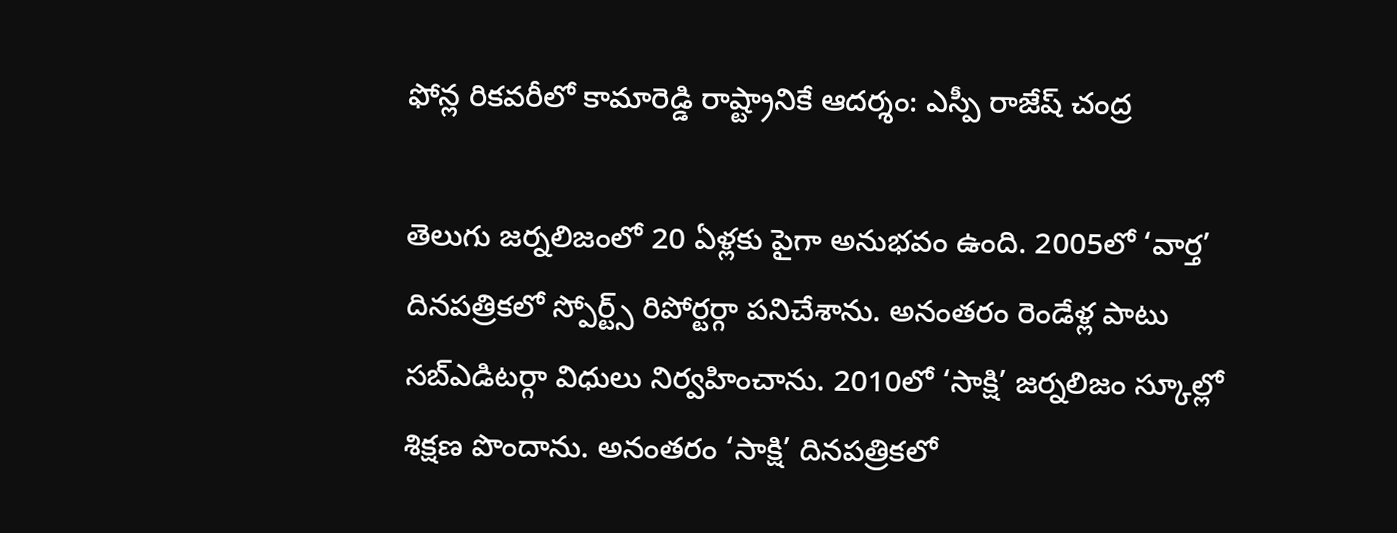ఫోన్ల రికవరీలో కామారెడ్డి రాష్ట్రానికే ఆదర్శం: ఎస్పీ రాజేష్ చంద్ర

తెలుగు జర్నలిజంలో 20 ఏళ్లకు పైగా అనుభవం ఉంది. 2005లో ‘వార్త’ దినపత్రికలో స్పోర్ట్స్ రిపోర్టర్గా పనిచేశాను. అనంతరం రెండేళ్ల పాటు సబ్ఎడిటర్గా విధులు నిర్వహించాను. 2010లో ‘సాక్షి’ జర్నలిజం స్కూల్లో శిక్షణ పొందాను. అనంతరం ‘సాక్షి’ దినపత్రికలో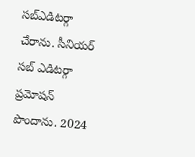సబ్ఎడిటర్గా చేరాను. సీనియర్ సబ్ ఎడిటర్గా ప్రమోషన్ పొందాను. 2024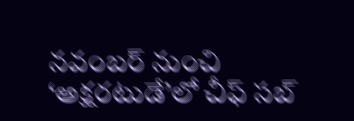నవంబర్ నుంచి ‘అక్షరటుడే’లో చీఫ్ సబ్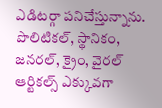ఎడిటర్గా పనిచేస్తున్నాను. పొలిటికల్, స్థానికం, జనరల్, క్రైం, వైరల్ ఆర్టికల్స్ ఎక్కువగా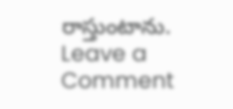రాస్తుంటాను.
Leave a Comment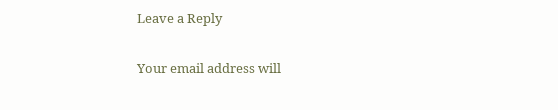Leave a Reply

Your email address will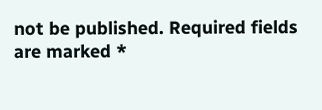not be published. Required fields are marked *